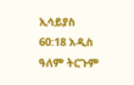ኢሳይያስ 60:18 አዲስ ዓለም ትርጉም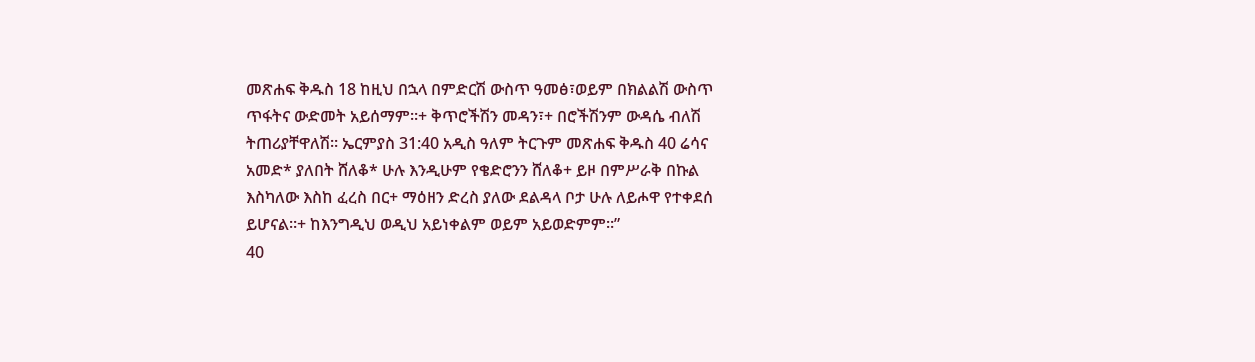መጽሐፍ ቅዱስ 18 ከዚህ በኋላ በምድርሽ ውስጥ ዓመፅ፣ወይም በክልልሽ ውስጥ ጥፋትና ውድመት አይሰማም።+ ቅጥሮችሽን መዳን፣+ በሮችሽንም ውዳሴ ብለሽ ትጠሪያቸዋለሽ። ኤርምያስ 31:40 አዲስ ዓለም ትርጉም መጽሐፍ ቅዱስ 40 ሬሳና አመድ* ያለበት ሸለቆ* ሁሉ እንዲሁም የቄድሮንን ሸለቆ+ ይዞ በምሥራቅ በኩል እስካለው እስከ ፈረስ በር+ ማዕዘን ድረስ ያለው ደልዳላ ቦታ ሁሉ ለይሖዋ የተቀደሰ ይሆናል።+ ከእንግዲህ ወዲህ አይነቀልም ወይም አይወድምም።”
40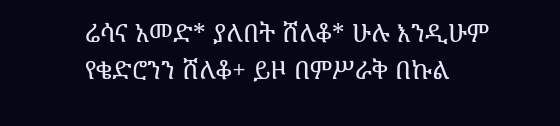ሬሳና አመድ* ያለበት ሸለቆ* ሁሉ እንዲሁም የቄድሮንን ሸለቆ+ ይዞ በምሥራቅ በኩል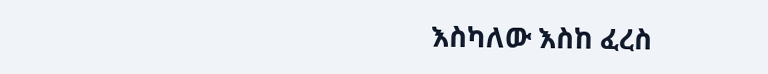እስካለው እስከ ፈረስ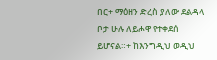በር+ ማዕዘን ድረስ ያለው ደልዳላ ቦታ ሁሉ ለይሖዋ የተቀደሰ ይሆናል።+ ከእንግዲህ ወዲህ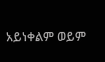አይነቀልም ወይም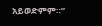አይወድምም።”